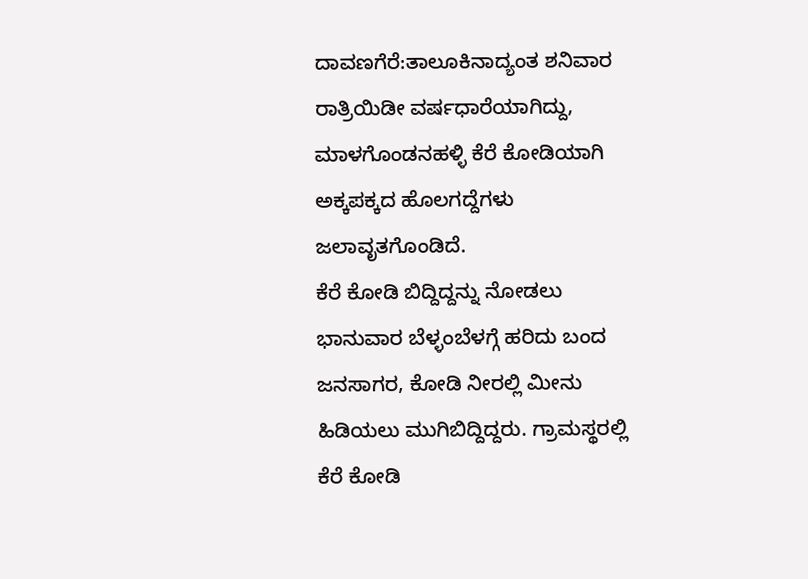ದಾವಣಗೆರೆ:ತಾಲೂಕಿನಾದ್ಯಂತ ಶನಿವಾರ ರಾತ್ರಿ‌ಯಿಡೀ ವರ್ಷ‌ಧಾರೆಯಾಗಿದ್ದು, ಮಾಳಗೊಂಡನಹಳ್ಳಿ ಕೆರೆ ಕೋಡಿಯಾಗಿ ಅಕ್ಕಪಕ್ಕದ ಹೊಲಗದ್ದೆಗಳು ಜಲಾವೃತಗೊಂಡಿದೆ.
ಕೆರೆ ಕೋಡಿ ಬಿದ್ದಿದ್ದನ್ನು ನೋಡಲು ಭಾನುವಾರ ಬೆಳ್ಳಂಬೆಳಗ್ಗೆ ಹರಿದು ಬಂದ ಜನಸಾಗರ, ಕೋಡಿ ನೀರಲ್ಲಿ ಮೀನು‌ ಹಿಡಿಯಲು‌ ಮುಗಿಬಿದ್ದಿದ್ದರು. ಗ್ರಾಮಸ್ಥರಲ್ಲಿ ಕೆರೆ ಕೋಡಿ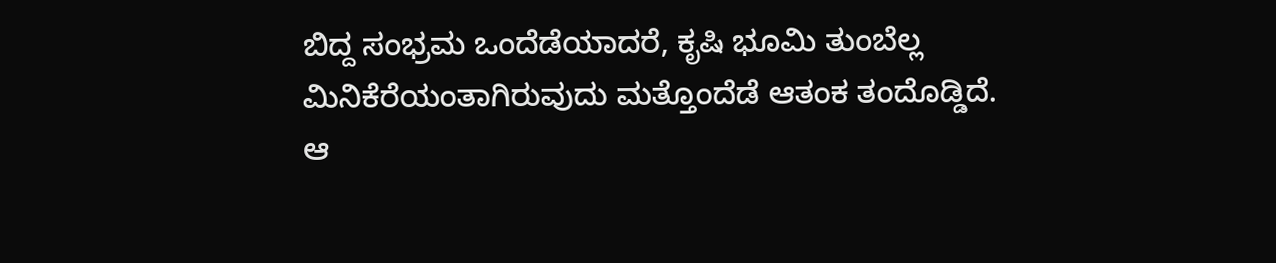ಬಿದ್ದ ಸಂಭ್ರಮ ಒಂದೆಡೆಯಾದರೆ, ಕೃಷಿ ಭೂಮಿ ತುಂಬೆಲ್ಲ ಮಿನಿಕೆರೆಯಂತಾಗಿರುವುದು ಮತ್ತೊಂದೆಡೆ ಆತಂಕ ತಂದೊಡ್ಡಿದೆ.
ಆ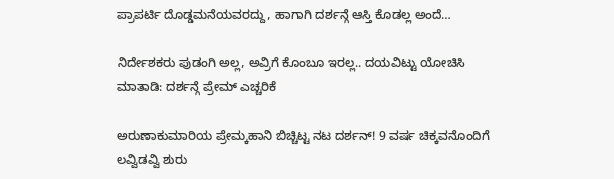ಪ್ರಾಪರ್ಟಿ ದೊಡ್ಡಮನೆಯವರದ್ದು, ಹಾಗಾಗಿ ದರ್ಶನ್ಗೆ ಆಸ್ತಿ ಕೊಡಲ್ಲ ಅಂದೆ…

ನಿರ್ದೇಶಕರು ಪುಡಂಗಿ ಅಲ್ಲ, ಅವ್ರಿಗೆ ಕೊಂಬೂ ಇರಲ್ಲ.. ದಯವಿಟ್ಟು ಯೋಚಿಸಿ ಮಾತಾಡಿ: ದರ್ಶನ್ಗೆ ಪ್ರೇಮ್ ಎಚ್ಚರಿಕೆ

ಅರುಣಾಕುಮಾರಿಯ ಪ್ರೇಮ್ಕಹಾನಿ ಬಿಚ್ಚಿಟ್ಟ ನಟ ದರ್ಶನ್! 9 ವರ್ಷ ಚಿಕ್ಕವನೊಂದಿಗೆ ಲವ್ವಿಡವ್ವಿ ಶುರು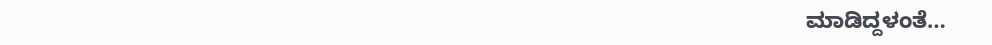ಮಾಡಿದ್ದಳಂತೆ…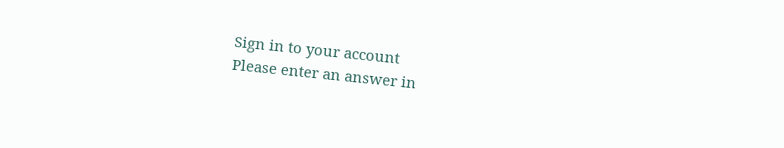Sign in to your account
Please enter an answer in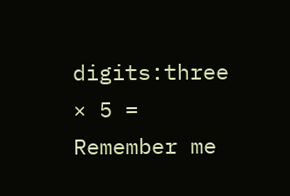digits:three × 5 =
Remember me